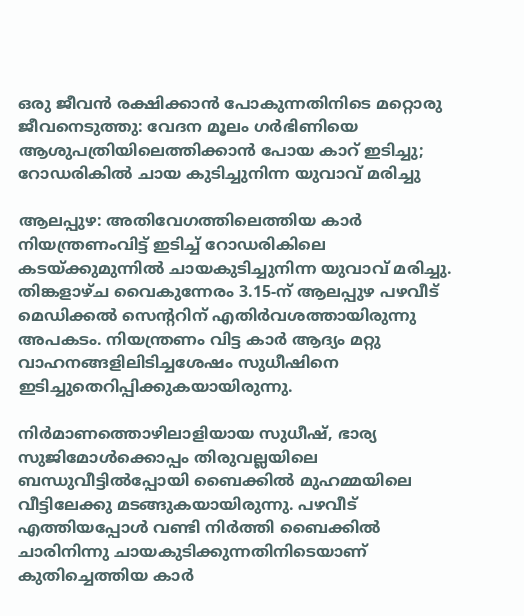ഒരു ജീവൻ രക്ഷിക്കാൻ പോകുന്നതിനിടെ മറ്റൊരു ജീവനെടുത്തു: വേദന മൂലം ഗർഭിണിയെ ആശുപത്രിയിലെത്തിക്കാൻ പോയ കാറ് ഇടിച്ചു; റോഡരികിൽ ചായ കുടിച്ചുനിന്ന യുവാവ് മരിച്ചു

ആലപ്പുഴ: അതിവേഗത്തിലെത്തിയ കാർ നിയന്ത്രണംവിട്ട് ഇടിച്ച് റോഡരികിലെ കടയ്ക്കുമുന്നിൽ ചായകുടിച്ചുനിന്ന യുവാവ് മരിച്ചു. തിങ്കളാഴ്ച വൈകുന്നേരം 3.15-ന് ആലപ്പുഴ പഴവീട് മെഡിക്കൽ സെന്‍ററിന് എതിർവശത്തായിരുന്നു അപകടം. നിയന്ത്രണം വിട്ട കാർ ആദ്യം മറ്റു വാഹനങ്ങളിലിടിച്ചശേഷം സുധീഷിനെ ഇടിച്ചുതെറിപ്പിക്കുകയായിരുന്നു.

നിർമാണത്തൊഴിലാളിയായ സുധീഷ്, ഭാര്യ സുജിമോൾക്കൊപ്പം തിരുവല്ലയിലെ ബന്ധുവീട്ടിൽപ്പോയി ബൈക്കിൽ മുഹമ്മയിലെ വീട്ടിലേക്കു മടങ്ങുകയായിരുന്നു. പഴവീട് എത്തിയപ്പോൾ വണ്ടി നിർത്തി ബൈക്കിൽ ചാരിനിന്നു ചായകുടിക്കുന്നതിനിടെയാണ് കുതിച്ചെത്തിയ കാർ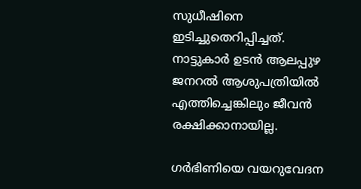സുധീഷിനെ ഇടിച്ചുതെറിപ്പിച്ചത്. നാട്ടുകാർ ഉടൻ ആലപ്പുഴ ജനറൽ ആശുപത്രിയിൽ എത്തിച്ചെങ്കിലും ജീവൻ രക്ഷിക്കാനായില്ല.

ഗർഭിണിയെ വയറുവേദന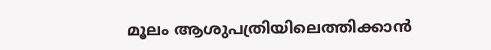മൂലം ആശുപത്രിയിലെത്തിക്കാൻ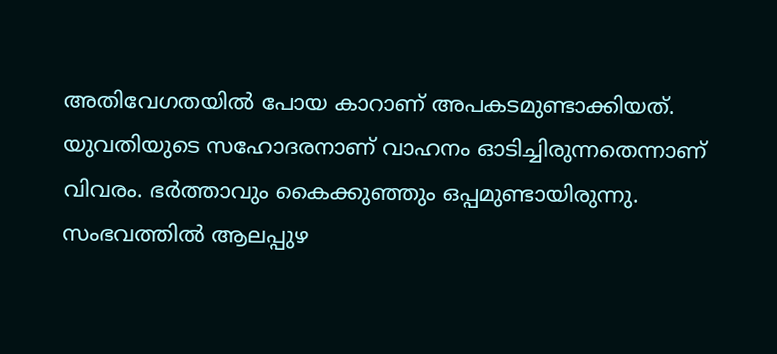അതിവേഗതയിൽ പോയ കാറാണ് അപകടമുണ്ടാക്കിയത്. യുവതിയുടെ സഹോദരനാണ് വാഹനം ഓടിച്ചിരുന്നതെന്നാണ് വിവരം. ഭർത്താവും കൈക്കുഞ്ഞും ഒപ്പമുണ്ടായിരുന്നു. സംഭവത്തിൽ ആലപ്പുഴ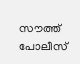സൗത്ത് പോലീസ്‌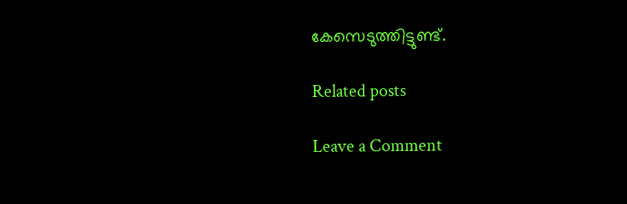കേസെടുത്തിട്ടുണ്ട്.

Related posts

Leave a Comment